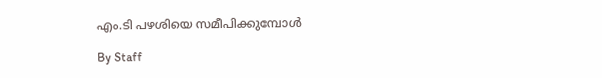എം.ടി പഴശിയെ സമീപിക്കുമ്പോള്‍

By Staff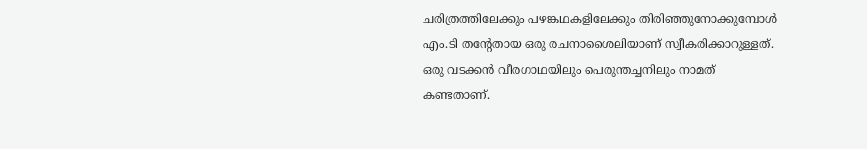ചരിത്രത്തിലേക്കും പഴങ്കഥകളിലേക്കും തിരിഞ്ഞുനോക്കുമ്പോള്‍ എം.ടി തന്റേതായ ഒരു രചനാശൈലിയാണ് സ്വീകരിക്കാറുള്ളത്. ഒരു വടക്കന്‍ വീരഗാഥയിലും പെരുന്തച്ചനിലും നാമത് കണ്ടതാണ്.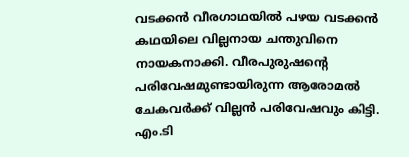വടക്കന്‍ വീരഗാഥയില്‍ പഴയ വടക്കന്‍ കഥയിലെ വില്ലനായ ചന്തുവിനെ നായകനാക്കി. വീരപുരുഷന്റെ പരിവേഷമുണ്ടായിരുന്ന ആരോമല്‍ ചേകവര്‍ക്ക് വില്ലന്‍ പരിവേഷവും കിട്ടി. എം.ടി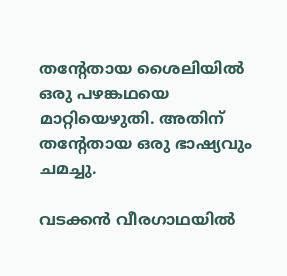തന്റേതായ ശൈലിയില്‍ ഒരു പഴങ്കഥയെ മാറ്റിയെഴുതി. അതിന് തന്റേതായ ഒരു ഭാഷ്യവും ചമച്ചു.

വടക്കന്‍ വീരഗാഥയില്‍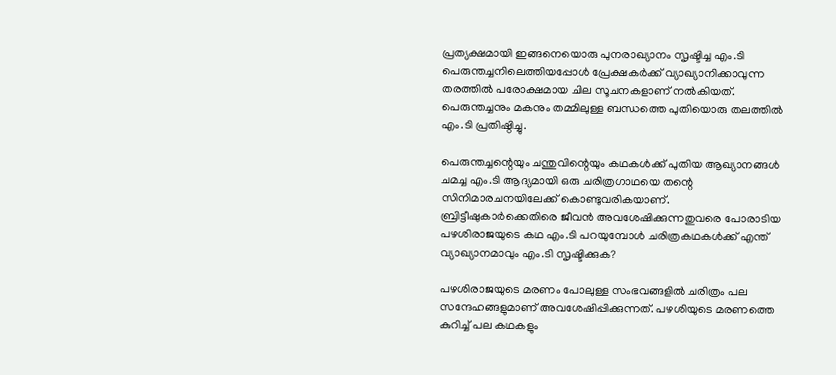പ്രത്യക്ഷമായി ഇങ്ങനെയൊരു പുനരാഖ്യാനം സൃഷ്ടിച്ച എം.ടി പെരുന്തച്ചനിലെത്തിയപ്പോള്‍ പ്രേക്ഷകര്‍ക്ക് വ്യാഖ്യാനിക്കാവുന്ന തരത്തില്‍ പരോക്ഷമായ ചില സൂചനകളാണ് നല്‍കിയത്. പെരുന്തച്ചനും മകനും തമ്മിലുള്ള ബന്ധത്തെ പുതിയൊരു തലത്തില്‍ എം.ടി പ്രതിഷ്ഠിച്ചു.

പെരുന്തച്ചന്റെയും ചന്തുവിന്റെയും കഥകള്‍ക്ക് പുതിയ ആഖ്യാനങ്ങള്‍ ചമച്ച എം.ടി ആദ്യമായി ഒരു ചരിത്രഗാഥയെ തന്റെ സിനിമാരചനയിലേക്ക് കൊണ്ടുവരികയാണ്. ബ്രിട്ടീഷുകാര്‍ക്കെതിരെ ജീവന്‍ അവശേഷിക്കുന്നതുവരെ പോരാടിയ പഴശിരാജയുടെ കഥ എം.ടി പറയുമ്പോള്‍ ചരിത്രകഥകള്‍ക്ക് എന്ത് വ്യാഖ്യാനമാവും എം.ടി സൃഷ്ടിക്കുക?

പഴശിരാജയുടെ മരണം പോലുള്ള സംഭവങ്ങളില്‍ ചരിത്രം പല സന്ദേഹങ്ങളുമാണ് അവശേഷിപ്പിക്കുന്നത്. പഴശിയുടെ മരണത്തെ കുറിച്ച് പല കഥകളും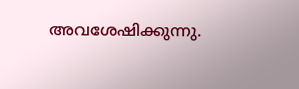അവശേഷിക്കുന്നു.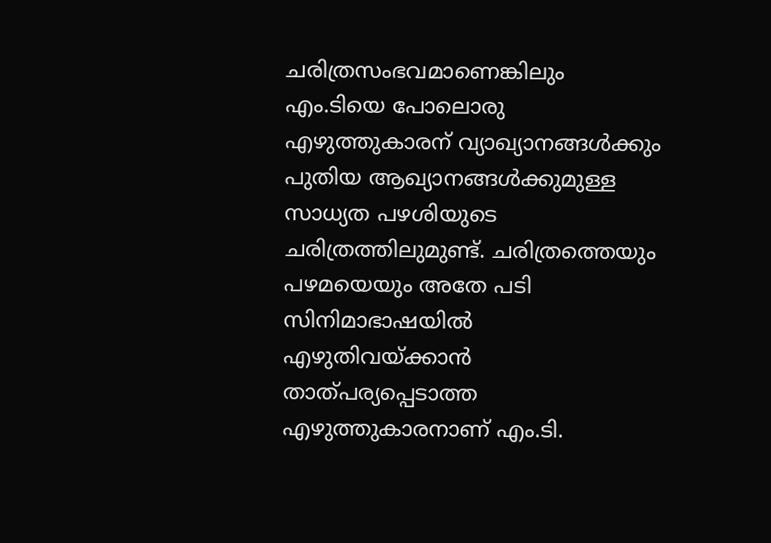ചരിത്രസംഭവമാണെങ്കിലും എം.ടിയെ പോലൊരു എഴുത്തുകാരന് വ്യാഖ്യാനങ്ങള്‍ക്കും പുതിയ ആഖ്യാനങ്ങള്‍ക്കുമുള്ള സാധ്യത പഴശിയുടെ ചരിത്രത്തിലുമുണ്ട്. ചരിത്രത്തെയും പഴമയെയും അതേ പടി സിനിമാഭാഷയില്‍ എഴുതിവയ്ക്കാന്‍ താത്പര്യപ്പെടാത്ത എഴുത്തുകാരനാണ് എം.ടി.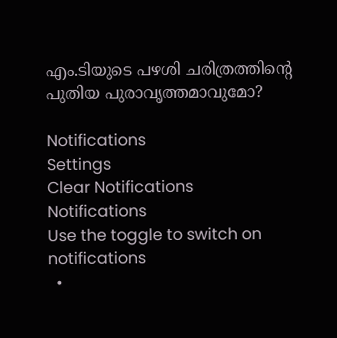എം.ടിയുടെ പഴശി ചരിത്രത്തിന്റെ പുതിയ പുരാവൃത്തമാവുമോ?

Notifications
Settings
Clear Notifications
Notifications
Use the toggle to switch on notifications
  •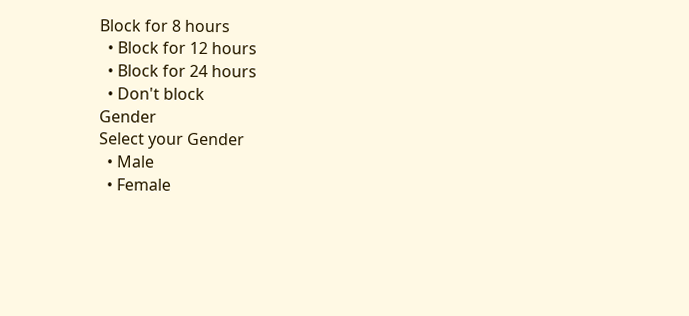Block for 8 hours
  • Block for 12 hours
  • Block for 24 hours
  • Don't block
Gender
Select your Gender
  • Male
  • Female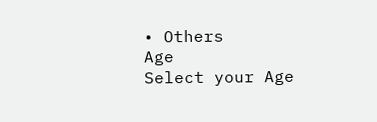• Others
Age
Select your Age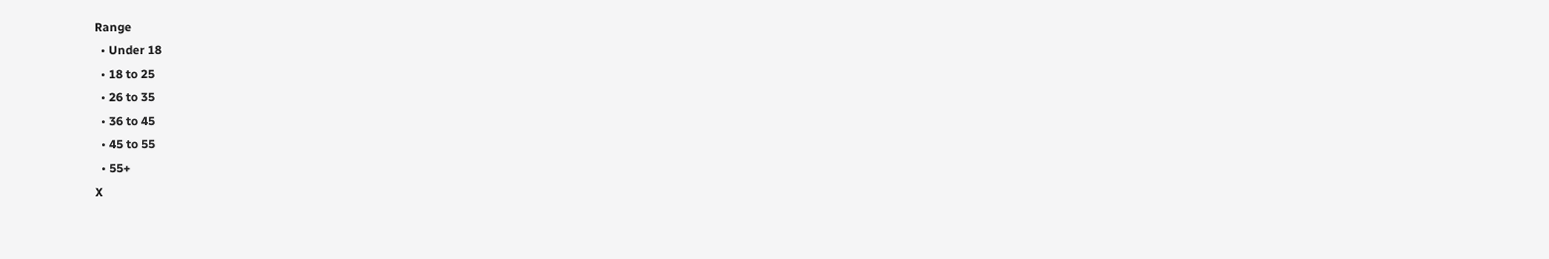Range
  • Under 18
  • 18 to 25
  • 26 to 35
  • 36 to 45
  • 45 to 55
  • 55+
X